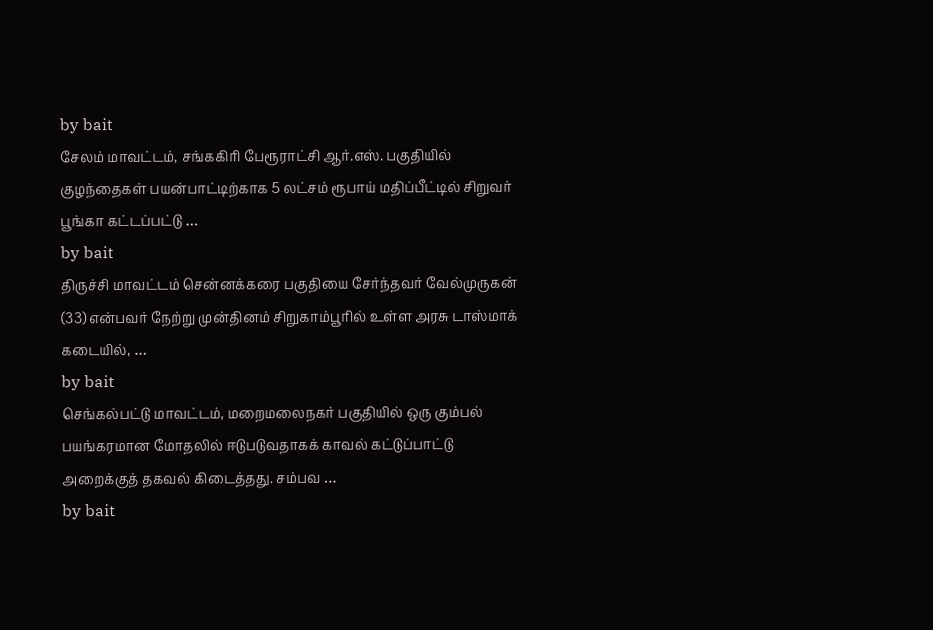by bait
சேலம் மாவட்டம், சங்ககிரி பேரூராட்சி ஆர்.எஸ். பகுதியில் குழந்தைகள் பயன்பாட்டிற்காக 5 லட்சம் ரூபாய் மதிப்பீட்டில் சிறுவர் பூங்கா கட்டப்பட்டு …
by bait
திருச்சி மாவட்டம் சென்னக்கரை பகுதியை சேர்ந்தவர் வேல்முருகன் (33) என்பவர் நேற்று முன்தினம் சிறுகாம்பூரில் உள்ள அரசு டாஸ்மாக் கடையில், …
by bait
செங்கல்பட்டு மாவட்டம், மறைமலைநகர் பகுதியில் ஒரு கும்பல் பயங்கரமான மோதலில் ஈடுபடுவதாகக் காவல் கட்டுப்பாட்டு அறைக்குத் தகவல் கிடைத்தது. சம்பவ …
by bait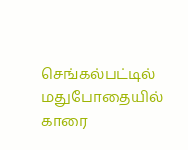செங்கல்பட்டில் மதுபோதையில் காரை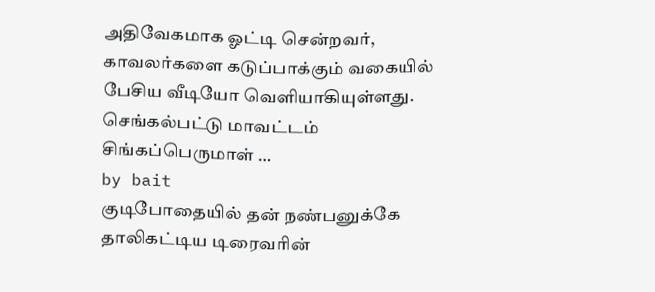அதிவேகமாக ஓட்டி சென்றவர், காவலர்களை கடுப்பாக்கும் வகையில் பேசிய வீடியோ வெளியாகியுள்ளது. செங்கல்பட்டு மாவட்டம் சிங்கப்பெருமாள் …
by bait
குடிபோதையில் தன் நண்பனுக்கே தாலிகட்டிய டிரைவரின்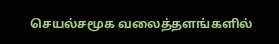செயல்சமூக வலைத்தளங்களில்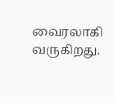வைரலாகி வருகிறது.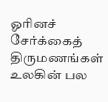ஓரினச் சேர்க்கைத் திருமணங்கள் உலகின் பல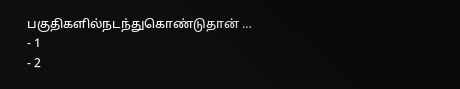பகுதிகளில்நடந்துகொண்டுதான் …
- 1
- 2